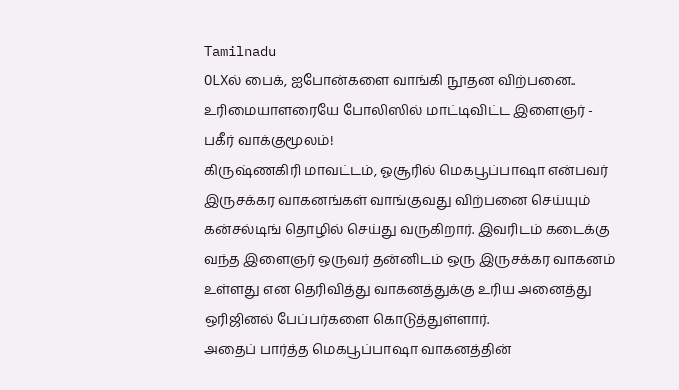Tamilnadu
OLXல் பைக், ஐபோன்களை வாங்கி நூதன விற்பனை.. உரிமையாளரையே போலிஸில் மாட்டிவிட்ட இளைஞர் - பகீர் வாக்குமூலம்!
கிருஷ்ணகிரி மாவட்டம், ஓசூரில் மெகபூப்பாஷா என்பவர் இருசக்கர வாகனங்கள் வாங்குவது விற்பனை செய்யும் கன்சல்டிங் தொழில் செய்து வருகிறார். இவரிடம் கடைக்கு வந்த இளைஞர் ஒருவர் தன்னிடம் ஒரு இருசக்கர வாகனம் உள்ளது என தெரிவித்து வாகனத்துக்கு உரிய அனைத்து ஒரிஜினல் பேப்பர்களை கொடுத்துள்ளார்.
அதைப் பார்த்த மெகபூப்பாஷா வாகனத்தின்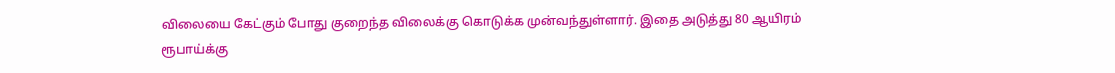விலையை கேட்கும் போது குறைந்த விலைக்கு கொடுக்க முன்வந்துள்ளார். இதை அடுத்து 80 ஆயிரம் ரூபாய்க்கு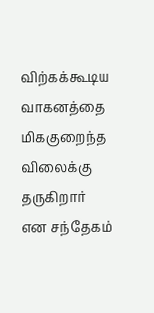விற்கக்கூடிய வாகனத்தை மிககுறைந்த விலைக்கு தருகிறார் என சந்தேகம்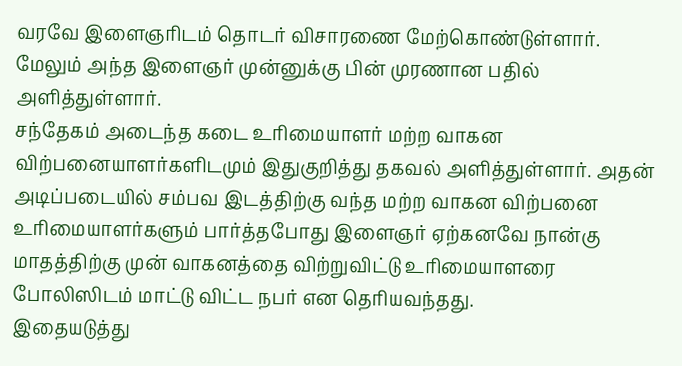வரவே இளைஞரிடம் தொடர் விசாரணை மேற்கொண்டுள்ளார். மேலும் அந்த இளைஞர் முன்னுக்கு பின் முரணான பதில் அளித்துள்ளார்.
சந்தேகம் அடைந்த கடை உரிமையாளர் மற்ற வாகன விற்பனையாளர்களிடமும் இதுகுறித்து தகவல் அளித்துள்ளார். அதன் அடிப்படையில் சம்பவ இடத்திற்கு வந்த மற்ற வாகன விற்பனை உரிமையாளர்களும் பார்த்தபோது இளைஞர் ஏற்கனவே நான்கு மாதத்திற்கு முன் வாகனத்தை விற்றுவிட்டு உரிமையாளரை போலிஸிடம் மாட்டு விட்ட நபர் என தெரியவந்தது.
இதையடுத்து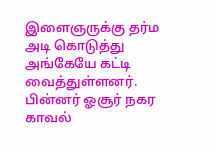இளைஞருக்கு தர்ம அடி கொடுத்து அங்கேயே கட்டி வைத்துள்ளனர். பின்னர் ஓசூர் நகர காவல்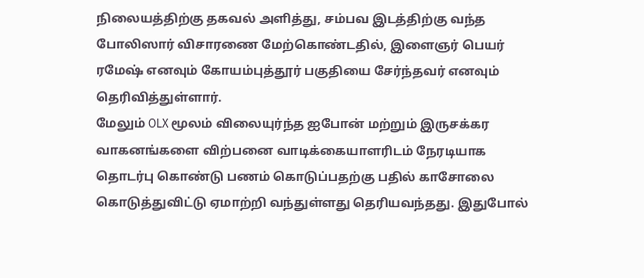நிலையத்திற்கு தகவல் அளித்து, சம்பவ இடத்திற்கு வந்த போலிஸார் விசாரணை மேற்கொண்டதில், இளைஞர் பெயர் ரமேஷ் எனவும் கோயம்புத்தூர் பகுதியை சேர்ந்தவர் எனவும் தெரிவித்துள்ளார்.
மேலும் OLX மூலம் விலையுர்ந்த ஐபோன் மற்றும் இருசக்கர வாகனங்களை விற்பனை வாடிக்கையாளரிடம் நேரடியாக தொடர்பு கொண்டு பணம் கொடுப்பதற்கு பதில் காசோலை கொடுத்துவிட்டு ஏமாற்றி வந்துள்ளது தெரியவந்தது. இதுபோல்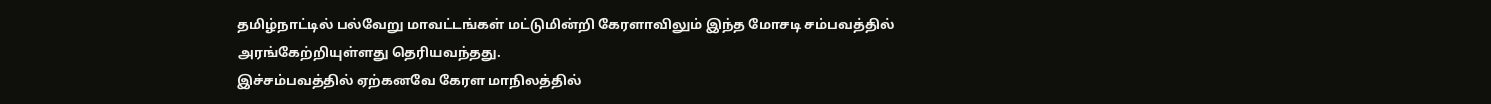தமிழ்நாட்டில் பல்வேறு மாவட்டங்கள் மட்டுமின்றி கேரளாவிலும் இந்த மோசடி சம்பவத்தில் அரங்கேற்றியுள்ளது தெரியவந்தது.
இச்சம்பவத்தில் ஏற்கனவே கேரள மாநிலத்தில்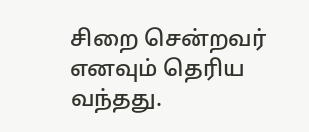சிறை சென்றவர் எனவும் தெரிய வந்தது.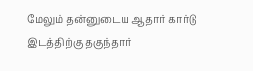மேலும் தன்னுடைய ஆதார் கார்டு இடத்திற்கு தகுந்தார்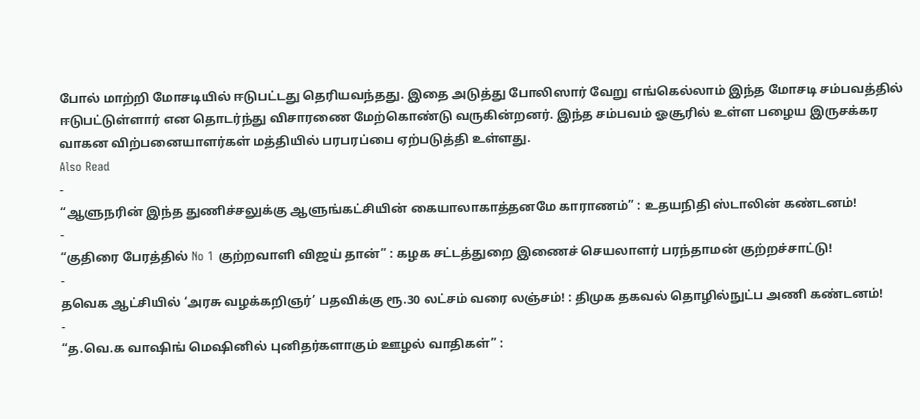போல் மாற்றி மோசடியில் ஈடுபட்டது தெரியவந்தது. இதை அடுத்து போலிஸார் வேறு எங்கெல்லாம் இந்த மோசடி சம்பவத்தில் ஈடுபட்டுள்ளார் என தொடர்ந்து விசாரணை மேற்கொண்டு வருகின்றனர். இந்த சம்பவம் ஓசூரில் உள்ள பழைய இருசக்கர வாகன விற்பனையாளர்கள் மத்தியில் பரபரப்பை ஏற்படுத்தி உள்ளது.
Also Read
-
“ஆளுநரின் இந்த துணிச்சலுக்கு ஆளுங்கட்சியின் கையாலாகாத்தனமே காராணம்” : உதயநிதி ஸ்டாலின் கண்டனம்!
-
“குதிரை பேரத்தில் No 1 குற்றவாளி விஜய் தான்” : கழக சட்டத்துறை இணைச் செயலாளர் பரந்தாமன் குற்றச்சாட்டு!
-
தவெக ஆட்சியில் ‘அரசு வழக்கறிஞர்’ பதவிக்கு ரூ.30 லட்சம் வரை லஞ்சம்! : திமுக தகவல் தொழில்நுட்ப அணி கண்டனம்!
-
“த.வெ.க வாஷிங் மெஷினில் புனிதர்களாகும் ஊழல் வாதிகள்” :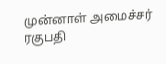முன்னாள் அமைச்சர் ரகுபதி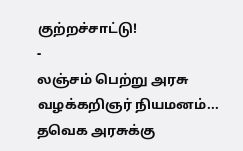குற்றச்சாட்டு!
-
லஞ்சம் பெற்று அரசு வழக்கறிஞர் நியமனம்... தவெக அரசுக்கு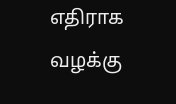எதிராக வழக்கு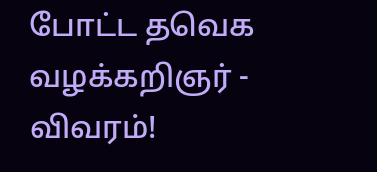போட்ட தவெக வழக்கறிஞர் - விவரம்!